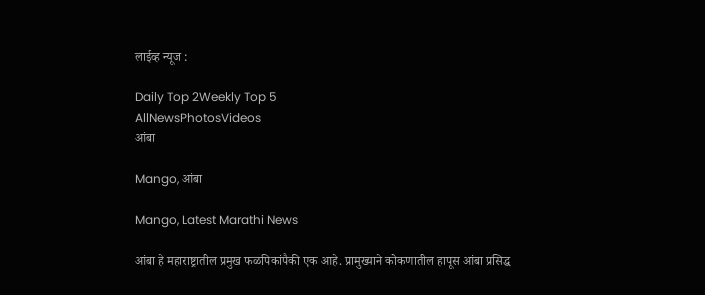लाईव्ह न्यूज :

Daily Top 2Weekly Top 5
AllNewsPhotosVideos
आंबा

Mango, आंबा

Mango, Latest Marathi News

आंबा हे महाराष्ट्रातील प्रमुख फळपिकांपैकी एक आहे. प्रामुख्याने कोकणातील हापूस आंबा प्रसिद्ध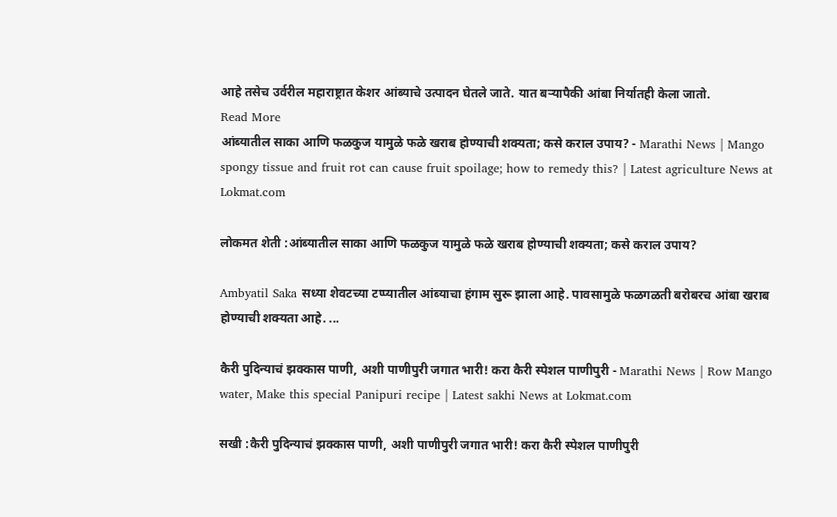आहे तसेच उर्वरील महाराष्ट्रात केशर आंब्याचे उत्पादन घेतले जाते. यात बऱ्यापैकी आंबा निर्यातही केला जातो.
Read More
आंब्यातील साका आणि फळकुज यामुळे फळे खराब होण्याची शक्यता; कसे कराल उपाय? - Marathi News | Mango spongy tissue and fruit rot can cause fruit spoilage; how to remedy this? | Latest agriculture News at Lokmat.com

लोकमत शेती :आंब्यातील साका आणि फळकुज यामुळे फळे खराब होण्याची शक्यता; कसे कराल उपाय?

Ambyatil Saka सध्या शेवटच्या टप्प्यातील आंब्याचा हंगाम सुरू झाला आहे. पावसामुळे फळगळती बरोबरच आंबा खराब होण्याची शक्यता आहे. ...

कैरी पुदिन्याचं झक्कास पाणी, अशी पाणीपुरी जगात भारी! करा कैरी स्पेशल पाणीपुरी - Marathi News | Row Mango water, Make this special Panipuri recipe | Latest sakhi News at Lokmat.com

सखी :कैरी पुदिन्याचं झक्कास पाणी, अशी पाणीपुरी जगात भारी! करा कैरी स्पेशल पाणीपुरी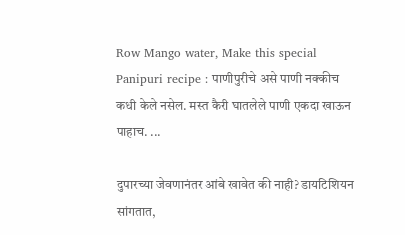Row Mango water, Make this special Panipuri recipe : पाणीपुरीचे असे पाणी नक्कीच कधी केले नसेल. मस्त कैरी घातलेले पाणी एकदा खाऊन पाहाच. ...

दुपारच्या जेवणानंतर आंबे खावेत की नाही? डायटिशियन सांगतात,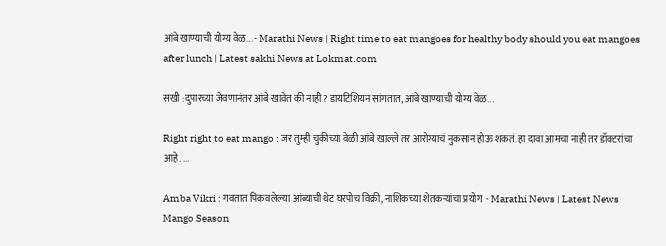आंबे खाण्याची योग्य वेळ... - Marathi News | Right time to eat mangoes for healthy body should you eat mangoes after lunch | Latest sakhi News at Lokmat.com

सखी :दुपारच्या जेवणानंतर आंबे खावेत की नाही? डायटिशियन सांगतात, आंबे खाण्याची योग्य वेळ...

Right right to eat mango : जर तुम्ही चुकीच्या वेळी आंबे खाल्ले तर आरोग्याचं नुकसान होऊ शकतं. हा दावा आमचा नाही तर डॉक्टरांचा आहे. ...

Amba Vikri : गवतात पिकवलेल्या आंब्याची थेट घरपोच विक्री, नाशिकच्या शेतकऱ्यांचा प्रयोग  - Marathi News | Latest News Mango Season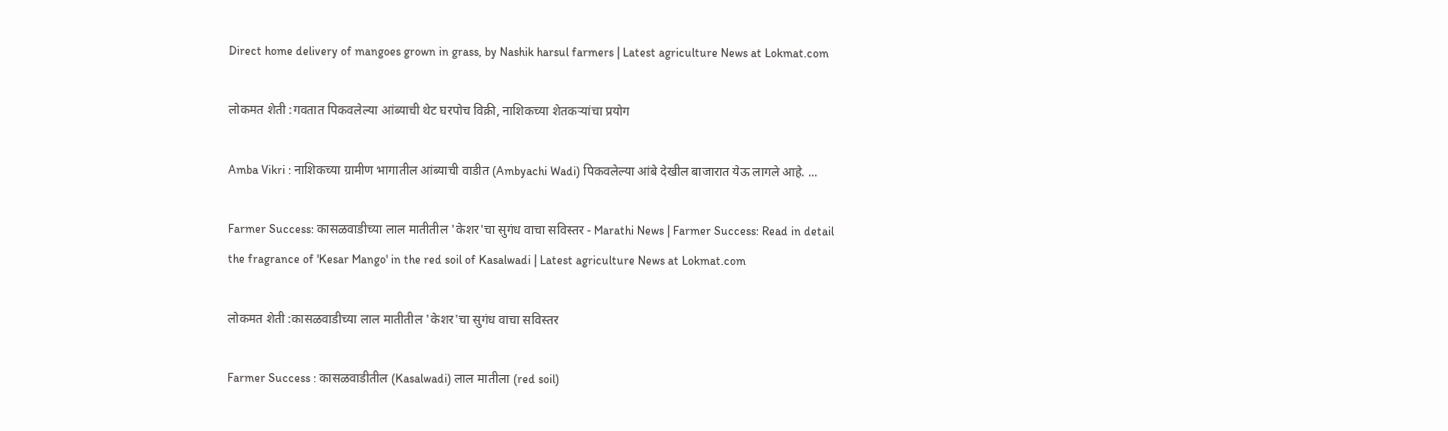Direct home delivery of mangoes grown in grass, by Nashik harsul farmers | Latest agriculture News at Lokmat.com

लोकमत शेती :गवतात पिकवलेल्या आंब्याची थेट घरपोच विक्री, नाशिकच्या शेतकऱ्यांचा प्रयोग

Amba Vikri : नाशिकच्या ग्रामीण भागातील आंब्याची वाडीत (Ambyachi Wadi) पिकवलेल्या आंबे देखील बाजारात येऊ लागले आहे. ...

Farmer Success: कासळवाडीच्या लाल मातीतील 'केशर'चा सुगंध वाचा सविस्तर - Marathi News | Farmer Success: Read in detail the fragrance of 'Kesar Mango' in the red soil of Kasalwadi | Latest agriculture News at Lokmat.com

लोकमत शेती :कासळवाडीच्या लाल मातीतील 'केशर'चा सुगंध वाचा सविस्तर

Farmer Success : कासळवाडीतील (Kasalwadi) लाल मातीला (red soil)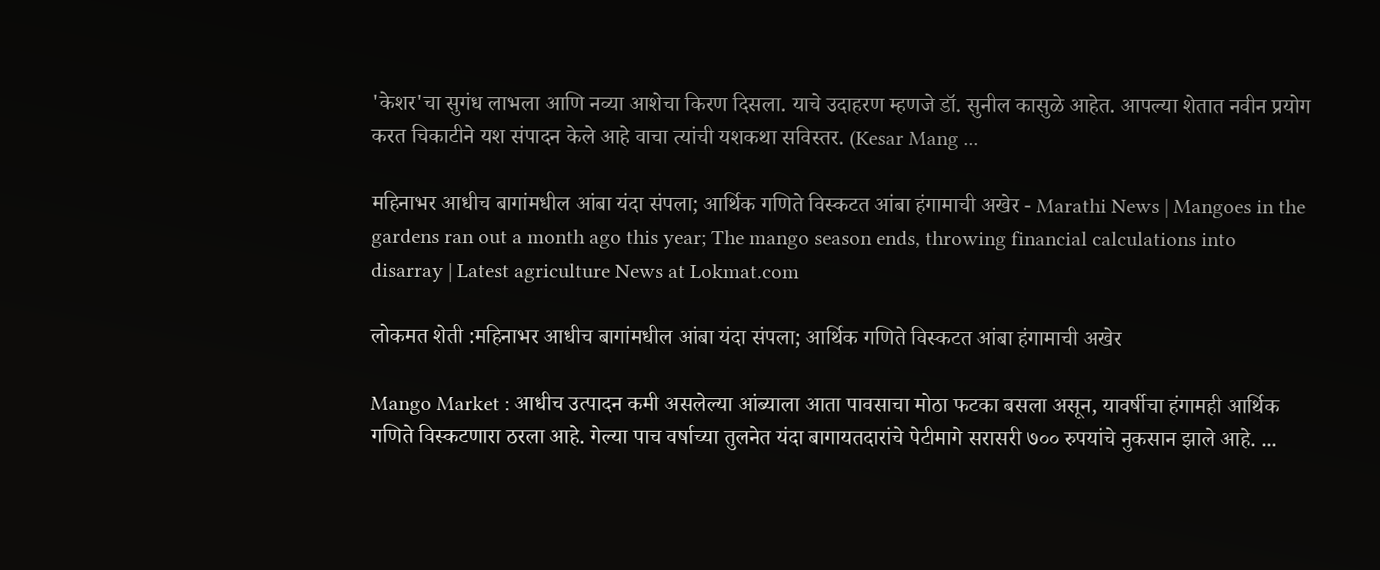'केशर'चा सुगंध लाभला आणि नव्या आशेचा किरण दिसला. याचे उदाहरण म्हणजे डॉ. सुनील कासुळे आहेत. आपल्या शेतात नवीन प्रयोग करत चिकाटीने यश संपादन केले आहे वाचा त्यांची यशकथा सविस्तर. (Kesar Mang ...

महिनाभर आधीच बागांमधील आंबा यंदा संपला; आर्थिक गणिते विस्कटत आंबा हंगामाची अखेर - Marathi News | Mangoes in the gardens ran out a month ago this year; The mango season ends, throwing financial calculations into disarray | Latest agriculture News at Lokmat.com

लोकमत शेती :महिनाभर आधीच बागांमधील आंबा यंदा संपला; आर्थिक गणिते विस्कटत आंबा हंगामाची अखेर

Mango Market : आधीच उत्पादन कमी असलेल्या आंब्याला आता पावसाचा मोठा फटका बसला असून, यावर्षीचा हंगामही आर्थिक गणिते विस्कटणारा ठरला आहे. गेल्या पाच वर्षाच्या तुलनेत यंदा बागायतदारांचे पेटीमागे सरासरी ७०० रुपयांचे नुकसान झाले आहे. ...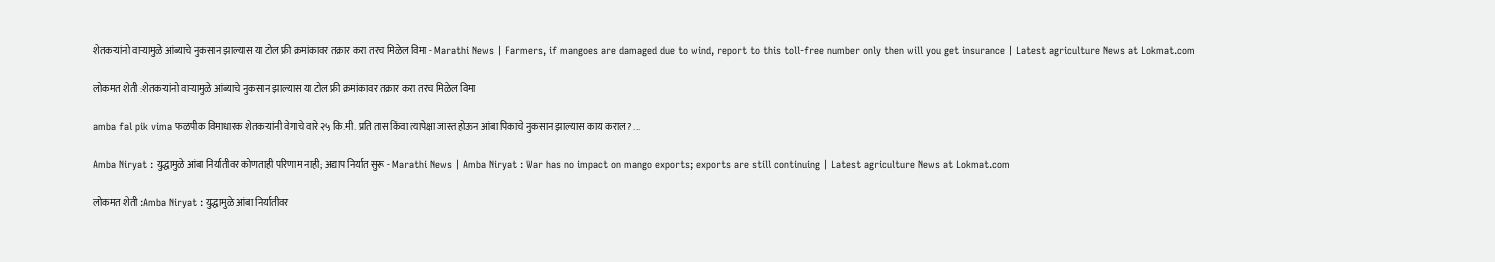शेतकऱ्यांनो वाऱ्यामुळे आंब्याचे नुकसान झाल्यास या टोल फ्री क्रमांकावर तक्रार करा तरच मिळेल विमा - Marathi News | Farmers, if mangoes are damaged due to wind, report to this toll-free number only then will you get insurance | Latest agriculture News at Lokmat.com

लोकमत शेती :शेतकऱ्यांनो वाऱ्यामुळे आंब्याचे नुकसान झाल्यास या टोल फ्री क्रमांकावर तक्रार करा तरच मिळेल विमा

amba fal pik vima फळपीक विमाधारक शेतकऱ्यांनी वेगाचे वारे २५ कि.मी. प्रति तास किंवा त्यापेक्षा जास्त होऊन आंबा पिकाचे नुकसान झाल्यास काय कराल? ...

Amba Niryat : युद्धामुळे आंबा निर्यातीवर कोणताही परिणाम नाही; अद्याप निर्यात सुरू - Marathi News | Amba Niryat : War has no impact on mango exports; exports are still continuing | Latest agriculture News at Lokmat.com

लोकमत शेती :Amba Niryat : युद्धामुळे आंबा निर्यातीवर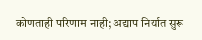कोणताही परिणाम नाही; अद्याप निर्यात सुरू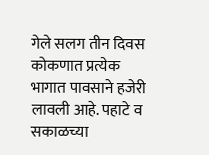गेले सलग तीन दिवस कोकणात प्रत्येक भागात पावसाने हजेरी लावली आहे. पहाटे व सकाळच्या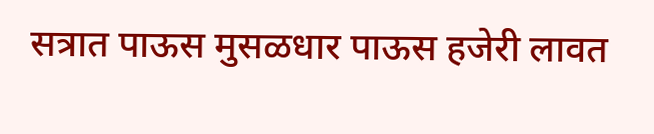सत्रात पाऊस मुसळधार पाऊस हजेरी लावत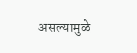असल्यामुळे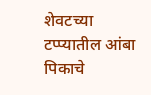शेवटच्या टप्प्यातील आंबा पिकाचे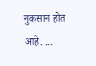नुकसान होत आहे. ...